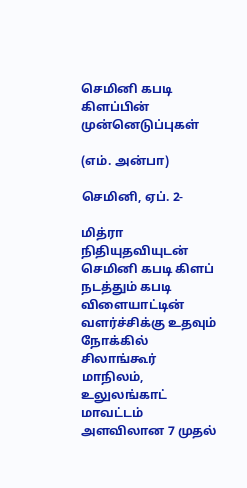செமினி கபடி கிளப்பின்  முன்னெடுப்புகள்

(எம். அன்பா)

செமினி, ஏப். 2-

மித்ரா நிதியுதவியுடன் செமினி கபடி கிளப் நடத்தும் கபடி விளையாட்டின் வளர்ச்சிக்கு உதவும் நோக்கில் சிலாங்கூர் மாநிலம், உலுலங்காட் மாவட்டம் அளவிலான 7 முதல்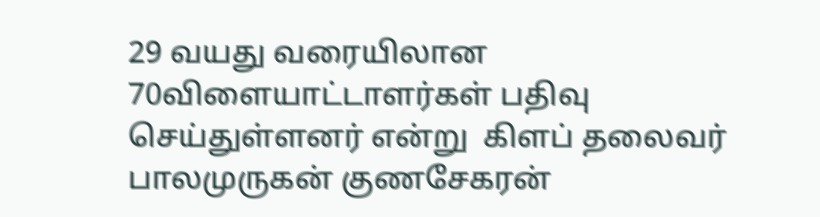29 வயது வரையிலான 70விளையாட்டாளர்கள் பதிவு செய்துள்ளனர் என்று  கிளப் தலைவர் பாலமுருகன் குணசேகரன்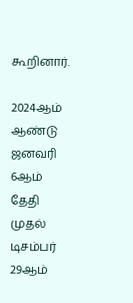கூறினார்.

2024ஆம் ஆண்டு ஜனவரி 6ஆம் தேதி முதல் டிசம்பர் 29ஆம்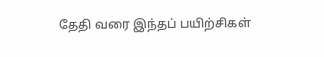தேதி வரை இந்தப் பயிற்சிகள்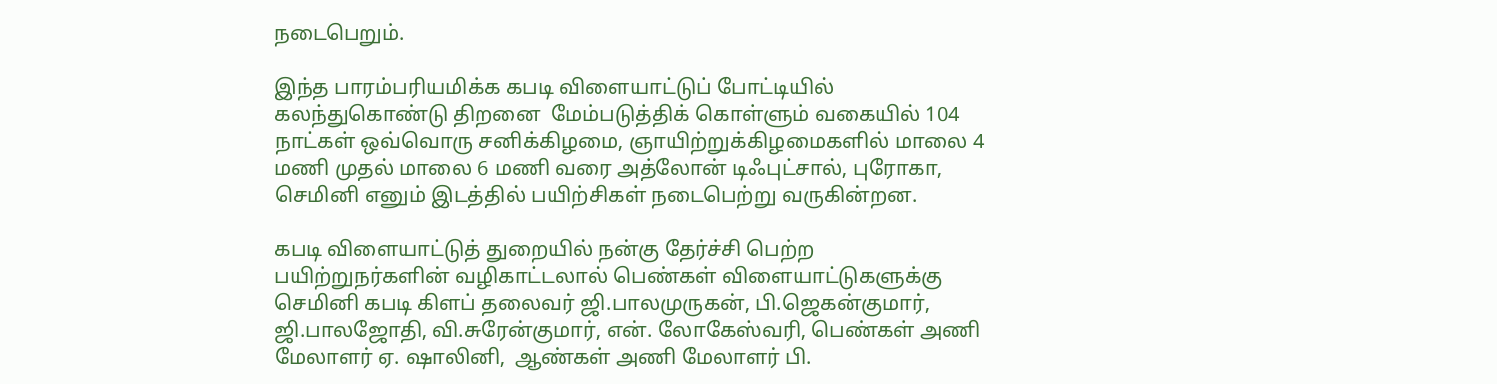நடைபெறும்.

இந்த பாரம்பரியமிக்க கபடி விளையாட்டுப் போட்டியில் கலந்துகொண்டு திறனை  மேம்படுத்திக் கொள்ளும் வகையில் 104 நாட்கள் ஒவ்வொரு சனிக்கிழமை, ஞாயிற்றுக்கிழமைகளில் மாலை 4 மணி முதல் மாலை 6 மணி வரை அத்லோன் டிஃபுட்சால், புரோகா, செமினி எனும் இடத்தில் பயிற்சிகள் நடைபெற்று வருகின்றன.

கபடி விளையாட்டுத் துறையில் நன்கு தேர்ச்சி பெற்ற பயிற்றுநர்களின் வழிகாட்டலால் பெண்கள் விளையாட்டுகளுக்கு செமினி கபடி கிளப் தலைவர் ஜி.பாலமுருகன், பி.ஜெகன்குமார், ஜி.பாலஜோதி, வி.சுரேன்குமார், என். லோகேஸ்வரி, பெண்கள் அணி மேலாளர் ஏ. ஷாலினி,  ஆண்கள் அணி மேலாளர் பி.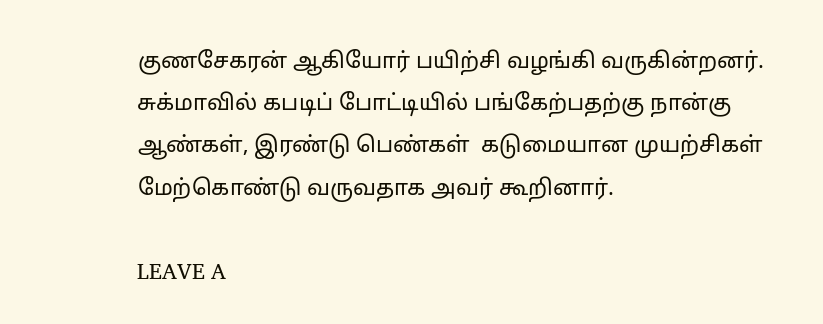குணசேகரன் ஆகியோர் பயிற்சி வழங்கி வருகின்றனர். சுக்மாவில் கபடிப் போட்டியில் பங்கேற்பதற்கு நான்கு ஆண்கள், இரண்டு பெண்கள்  கடுமையான முயற்சிகள் மேற்கொண்டு வருவதாக அவர் கூறினார்.

LEAVE A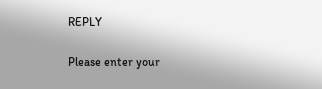REPLY

Please enter your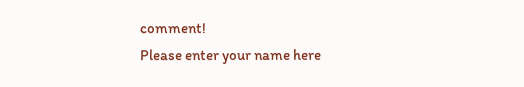comment!
Please enter your name here